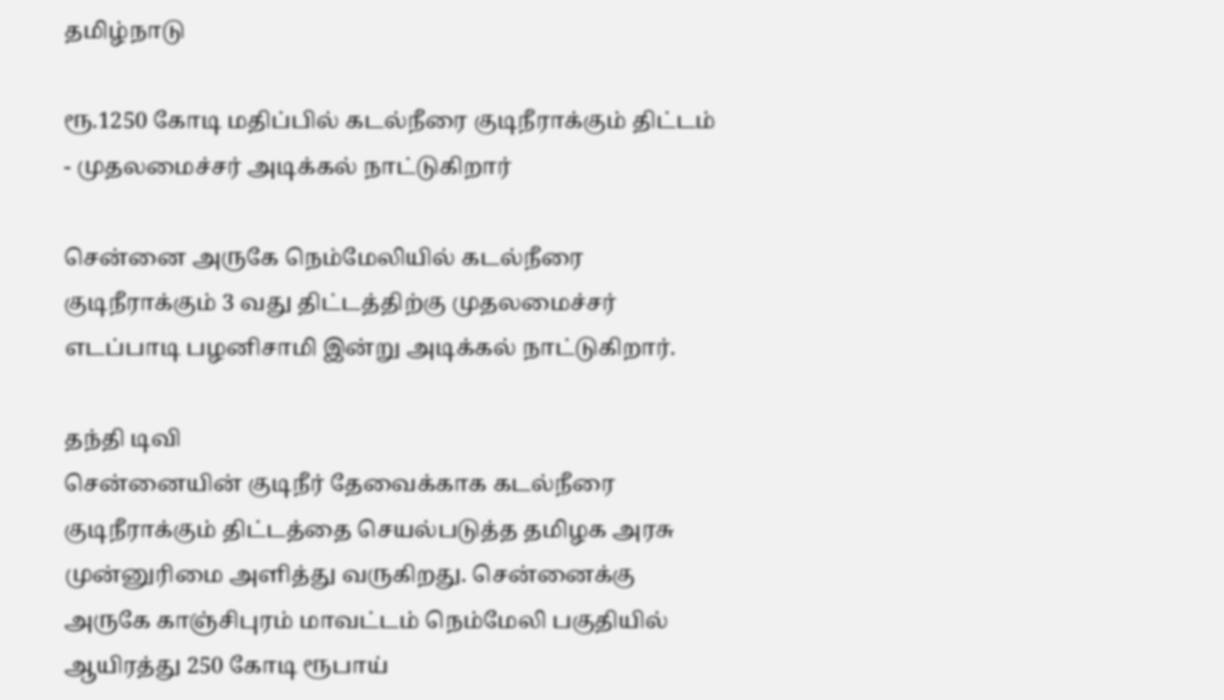தமிழ்நாடு

ரூ.1250 கோடி மதிப்பில் கடல்நீரை குடிநீராக்கும் திட்டம் - முதலமைச்சர் அடிக்கல் நாட்டுகிறார்

சென்னை அருகே நெம்மேலியில் கடல்நீரை குடிநீராக்கும் 3 வது திட்டத்திற்கு முதலமைச்சர் எடப்பாடி பழனிசாமி இன்று அடிக்கல் நாட்டுகிறார்.

தந்தி டிவி
சென்னையின் குடிநீர் தேவைக்காக கடல்நீரை குடிநீராக்கும் திட்டத்தை செயல்படுத்த தமிழக அரசு முன்னுரிமை அளித்து வருகிறது. சென்னைக்கு அருகே காஞ்சிபுரம் மாவட்டம் நெம்மேலி பகுதியில் ஆயிரத்து 250 கோடி ரூபாய்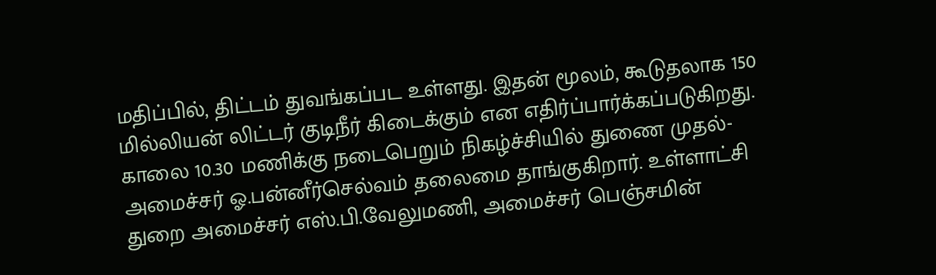மதிப்பில், திட்டம் துவங்கப்பட உள்ளது. இதன் மூலம், கூடுதலாக 150 மில்லியன் லிட்டர் குடிநீர் கிடைக்கும் என எதிர்ப்பார்க்கப்படுகிறது. காலை 10.30 மணிக்கு நடைபெறும் நிகழ்ச்சியில் துணை முதல்-அமைச்சர் ஓ.பன்னீர்செல்வம் தலைமை தாங்குகிறார். உள்ளாட்சி துறை அமைச்சர் எஸ்.பி.வேலுமணி, அமைச்சர் பெஞ்சமின்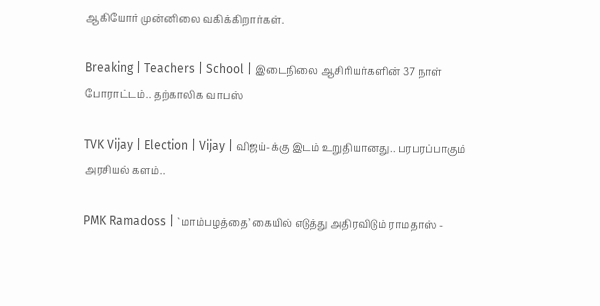ஆகியோர் முன்னிலை வகிக்கிறார்கள்.

Breaking | Teachers | School | இடைநிலை ஆசிரியர்களின் 37 நாள் போராட்டம்.. தற்காலிக வாபஸ்

TVK Vijay | Election | Vijay | விஜய்-க்கு இடம் உறுதியானது.. பரபரப்பாகும் அரசியல் களம்..

PMK Ramadoss | `மாம்பழத்தை’ கையில் எடுத்து அதிரவிடும் ராமதாஸ் -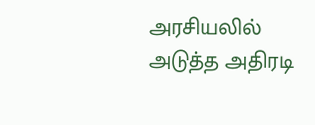அரசியலில் அடுத்த அதிரடி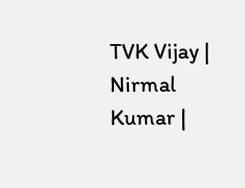TVK Vijay | Nirmal Kumar |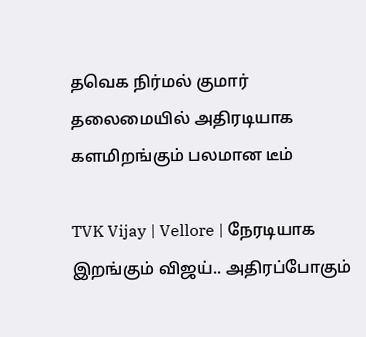தவெக நிர்மல் குமார் தலைமையில் அதிரடியாக களமிறங்கும் பலமான டீம்

TVK Vijay | Vellore | நேரடியாக இறங்கும் விஜய்.. அதிரப்போகும்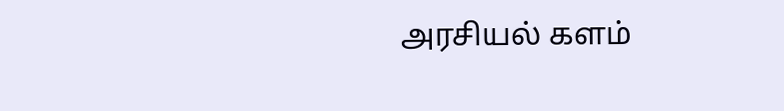அரசியல் களம்